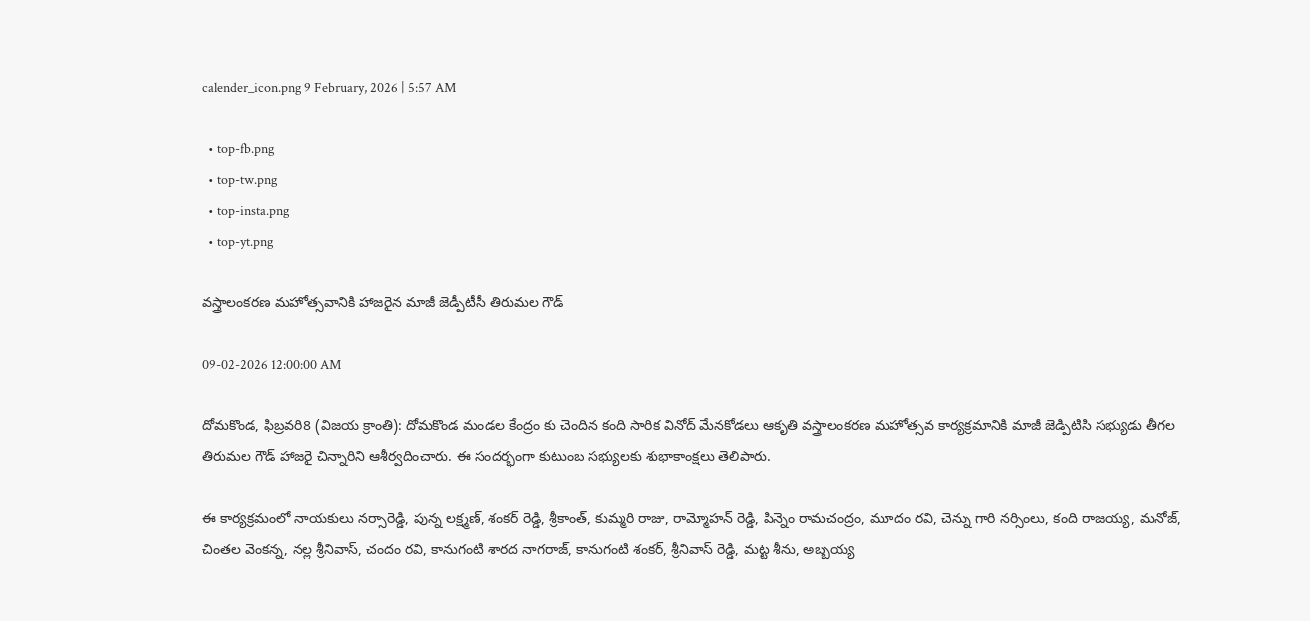calender_icon.png 9 February, 2026 | 5:57 AM

  • top-fb.png
  • top-tw.png
  • top-insta.png
  • top-yt.png

వస్త్రాలంకరణ మహోత్సవానికి హాజరైన మాజీ జెడ్పీటీసీ తిరుమల గౌడ్

09-02-2026 12:00:00 AM

దోమకొండ, ఫిబ్రవరి8 (విజయ క్రాంతి): దోమకొండ మండల కేంద్రం కు చెందిన కంది సారిక వినోద్ మేనకోడలు ఆకృతి వస్త్రాలంకరణ మహోత్సవ కార్యక్రమానికి మాజీ జెడ్పిటిసి సభ్యుడు తీగల తిరుమల గౌడ్ హాజరై చిన్నారిని ఆశీర్వదించారు. ఈ సందర్భంగా కుటుంబ సభ్యులకు శుభాకాంక్షలు తెలిపారు.

ఈ కార్యక్రమంలో నాయకులు నర్సారెడ్డి, పున్న లక్ష్మణ్, శంకర్ రెడ్డి, శ్రీకాంత్, కుమ్మరి రాజు, రామ్మోహన్ రెడ్డి, పిన్నెం రామచంద్రం, మూదం రవి, చెన్ను గారి నర్సింలు, కంది రాజయ్య, మనోజ్, చింతల వెంకన్న, నల్ల శ్రీనివాస్, చందం రవి, కానుగంటి శారద నాగరాజ్, కానుగంటి శంకర్, శ్రీనివాస్ రెడ్డి, మట్ట శీను, అబ్బయ్య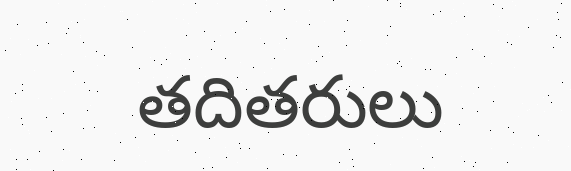తదితరులు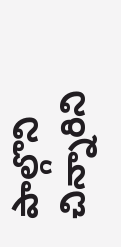పాల్గొని చిన్నారిని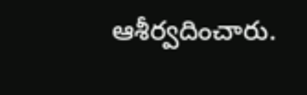ఆశీర్వదించారు.